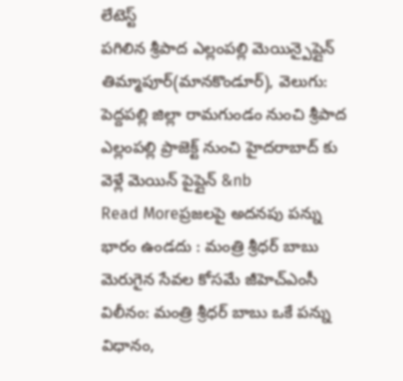లేటెస్ట్
పగిలిన శ్రీపాద ఎల్లంపల్లి మెయిన్పైప్లైన్
తిమ్మాపూర్(మానకొండూర్), వెలుగు: పెద్దపల్లి జిల్లా రామగుండం నుంచి శ్రీపాద ఎల్లంపల్లి ప్రాజెక్ట్ నుంచి హైదరాబాద్ కు వెళ్లే మెయిన్ పైప్లైన్ &nb
Read Moreప్రజలపై అదనపు పన్ను భారం ఉండదు : మంత్రి శ్రీధర్ బాబు
మెరుగైన సేవల కోసమే జీహెచ్ఎంసీ విలీనం: మంత్రి శ్రీధర్ బాబు ఒకే పన్ను విధానం,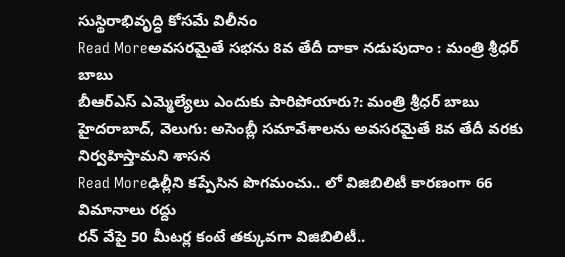సుస్థిరాభివృద్ధి కోసమే విలీనం
Read Moreఅవసరమైతే సభను 8వ తేదీ దాకా నడుపుదాం : మంత్రి శ్రీధర్ బాబు
బీఆర్ఎస్ ఎమ్మెల్యేలు ఎందుకు పారిపోయారు?: మంత్రి శ్రీధర్ బాబు హైదరాబాద్, వెలుగు: అసెంబ్లీ సమావేశాలను అవసరమైతే 8వ తేదీ వరకు నిర్వహిస్తామని శాసన
Read Moreఢిల్లీని కప్పేసిన పొగమంచు.. లో విజిబిలిటీ కారణంగా 66 విమానాలు రద్దు
రన్ వేపై 50 మీటర్ల కంటే తక్కువగా విజిబిలిటీ..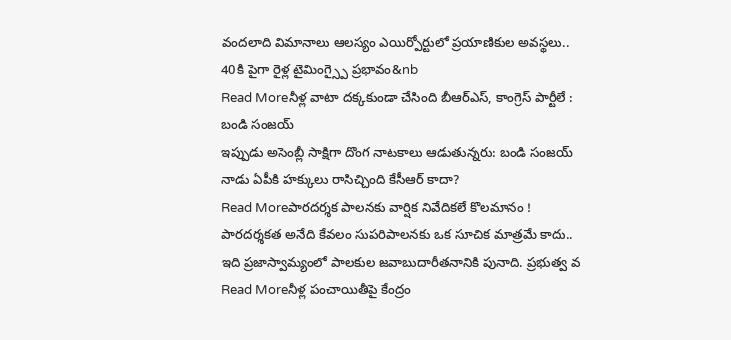వందలాది విమానాలు ఆలస్యం ఎయిర్పోర్టులో ప్రయాణికుల అవస్థలు.. 40కి పైగా రైళ్ల టైమింగ్స్పై ప్రభావం&nb
Read Moreనీళ్ల వాటా దక్కకుండా చేసింది బీఆర్ఎస్, కాంగ్రెస్ పార్టీలే : బండి సంజయ్
ఇప్పుడు అసెంబ్లీ సాక్షిగా దొంగ నాటకాలు ఆడుతున్నరు: బండి సంజయ్ నాడు ఏపీకి హక్కులు రాసిచ్చింది కేసీఆర్ కాదా?
Read Moreపారదర్శక పాలనకు వార్షిక నివేదికలే కొలమానం !
పారదర్శకత అనేది కేవలం సుపరిపాలనకు ఒక సూచిక మాత్రమే కాదు.. ఇది ప్రజాస్వామ్యంలో పాలకుల జవాబుదారీతనానికి పునాది. ప్రభుత్వ వ
Read Moreనీళ్ల పంచాయితీపై కేంద్రం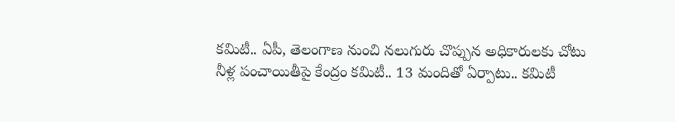కమిటీ.. ఏపీ, తెలంగాణ నుంచి నలుగురు చొప్పున అధికారులకు చోటు
నీళ్ల పంచాయితీపై కేంద్రం కమిటీ.. 13 మందితో ఏర్పాటు.. కమిటీ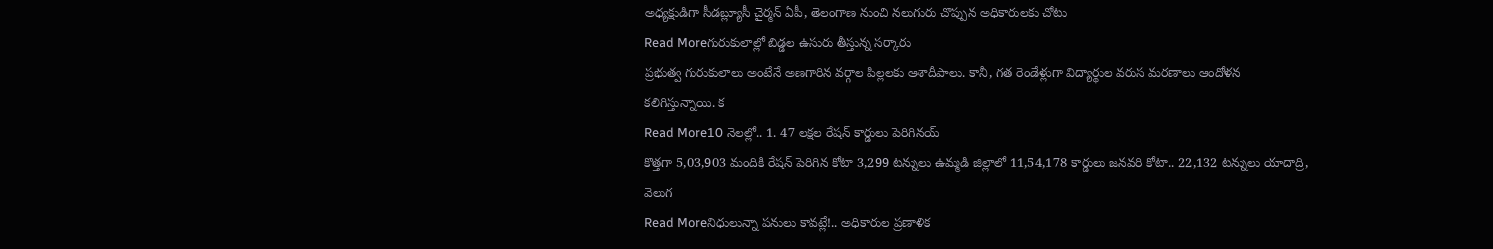అధ్యక్షుడిగా సీడబ్ల్యూసీ చైర్మన్ ఏపీ, తెలంగాణ నుంచి నలుగురు చొప్పున అధికారులకు చోటు
Read Moreగురుకులాల్లో బిడ్డల ఉసురు తీస్తున్న సర్కారు
ప్రభుత్వ గురుకులాలు అంటేనే అణగారిన వర్గాల పిల్లలకు ఆశాదీపాలు. కానీ, గత రెండేళ్లుగా విద్యార్థుల వరుస మరణాలు ఆందోళన కలిగిస్తున్నాయి. క
Read More10 నెలల్లో.. 1. 47 లక్షల రేషన్ కార్డులు పెరిగినయ్
కొత్తగా 5,03,903 మందికి రేషన్ పెరిగిన కోటా 3,299 టన్నులు ఉమ్మడి జిల్లాలో 11,54,178 కార్డులు జనవరి కోటా.. 22,132 టన్నులు యాదాద్రి, వెలుగ
Read Moreనిధులున్నా పనులు కావట్లే!.. అధికారుల ప్రణాళిక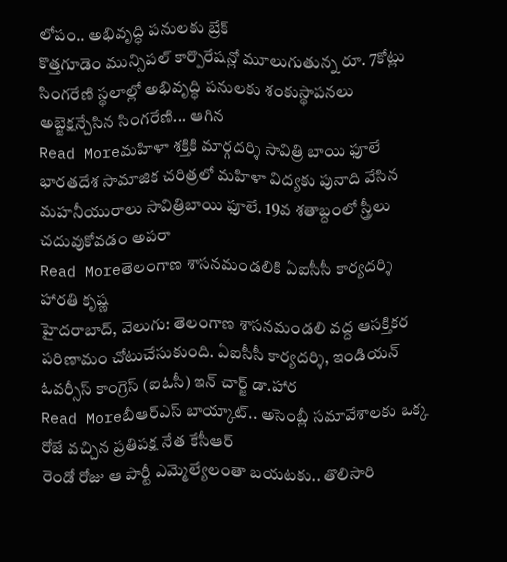లోపం.. అభివృద్ధి పనులకు బ్రేక్
కొత్తగూడెం మున్సిపల్ కార్పొరేషన్లో మూలుగుతున్న రూ. 7కోట్లు సింగరేణి స్థలాల్లో అభివృద్ధి పనులకు శంకుస్థాపనలు అబ్జెక్షన్చేసిన సింగరేణి... ఆగిన
Read Moreమహిళా శక్తికి మార్గదర్శి సావిత్రి బాయి ఫూలే
భారతదేశ సామాజిక చరిత్రలో మహిళా విద్యకు పునాది వేసిన మహనీయురాలు సావిత్రిబాయి ఫూలే. 19వ శతాబ్దంలో స్త్రీలు చదువుకోవడం అపరా
Read Moreతెలంగాణ శాసనమండలికి ఏఐసీసీ కార్యదర్శి హారతి కృష్ణ
హైదరాబాద్, వెలుగు: తెలంగాణ శాసనమండలి వద్ద ఆసక్తికర పరిణామం చోటుచేసుకుంది. ఏఐసీసీ కార్యదర్శి, ఇండియన్ ఓవర్సీస్ కాంగ్రెస్ (ఐఓసీ) ఇన్ చార్జ్ డా.హార
Read Moreబీఆర్ఎస్ బాయ్కాట్.. అసెంబ్లీ సమావేశాలకు ఒక్క రోజే వచ్చిన ప్రతిపక్ష నేత కేసీఆర్
రెండో రోజు ఆ పార్టీ ఎమ్మెల్యేలంతా బయటకు.. తొలిసారి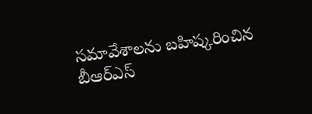సమావేశాలను బహిష్కరించిన బీఆర్ఎస్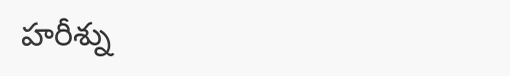హరీశ్ను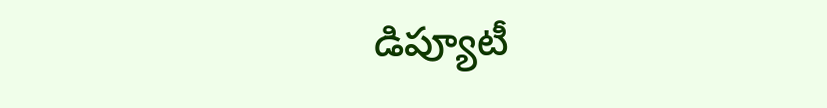డిప్యూటీ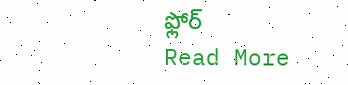ఫ్లోర్
Read More